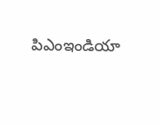పిఎంఇండియా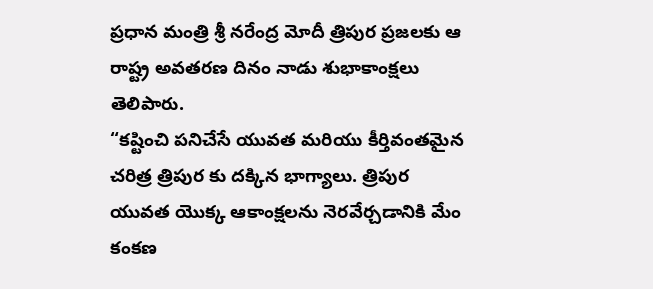ప్రధాన మంత్రి శ్రీ నరేంద్ర మోదీ త్రిపుర ప్రజలకు ఆ రాష్ట్ర అవతరణ దినం నాడు శుభాకాంక్షలు తెలిపారు.
“కష్టించి పనిచేసే యువత మరియు కీర్తివంతమైన చరిత్ర త్రిపుర కు దక్కిన భాగ్యాలు. త్రిపుర యువత యొక్క ఆకాంక్షలను నెరవేర్చడానికి మేం కంకణ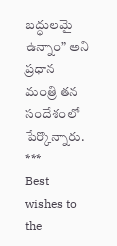బద్ధులమై ఉన్నాం” అని ప్రధాన మంత్రి తన సందేశంలో పేర్కొన్నారు.
***
Best wishes to the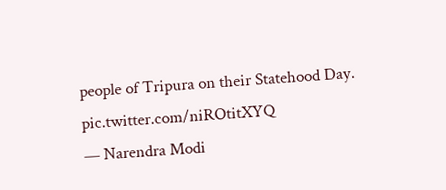people of Tripura on their Statehood Day. pic.twitter.com/niROtitXYQ
— Narendra Modi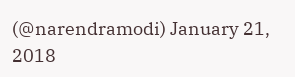(@narendramodi) January 21, 2018